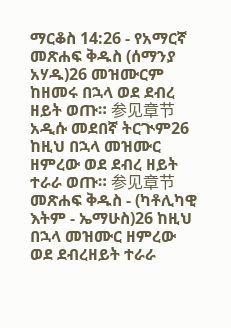ማርቆስ 14:26 - የአማርኛ መጽሐፍ ቅዱስ (ሰማንያ አሃዱ)26 መዝሙርም ከዘመሩ በኋላ ወደ ደብረ ዘይት ወጡ። 参见章节አዲሱ መደበኛ ትርጒም26 ከዚህ በኋላ መዝሙር ዘምረው ወደ ደብረ ዘይት ተራራ ወጡ። 参见章节መጽሐፍ ቅዱስ - (ካቶሊካዊ እትም - ኤማሁስ)26 ከዚህ በኋላ መዝሙር ዘምረው ወደ ደብረዘይት ተራራ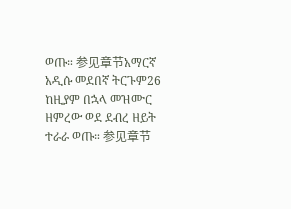ወጡ። 参见章节አማርኛ አዲሱ መደበኛ ትርጉም26 ከዚያም በኋላ መዝሙር ዘምረው ወደ ደብረ ዘይት ተራራ ወጡ። 参见章节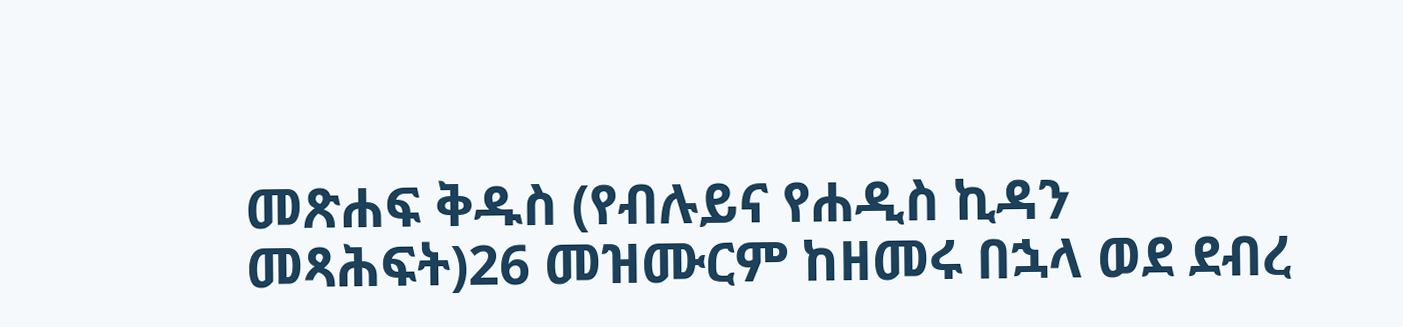መጽሐፍ ቅዱስ (የብሉይና የሐዲስ ኪዳን መጻሕፍት)26 መዝሙርም ከዘመሩ በኋላ ወደ ደብረ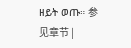ዘይት ወጡ። 参见章节 |